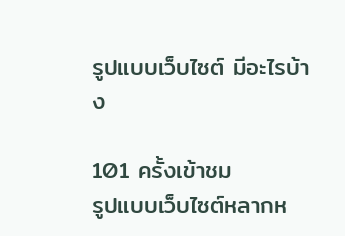รูปแบบเว็บไซต์ มีอะไรบ้าง

101 ครั้งเข้าชม
รูปแบบเว็บไซต์หลากห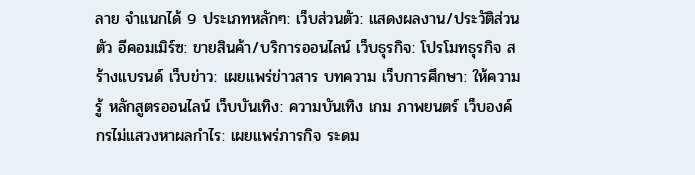ลาย จำแนกได้ 9 ประเภทหลักๆ: เว็บส่วนตัว: แสดงผลงาน/ประวัติส่วนตัว อีคอมเมิร์ซ: ขายสินค้า/บริการออนไลน์ เว็บธุรกิจ: โปรโมทธุรกิจ สร้างแบรนด์ เว็บข่าว: เผยแพร่ข่าวสาร บทความ เว็บการศึกษา: ให้ความรู้ หลักสูตรออนไลน์ เว็บบันเทิง: ความบันเทิง เกม ภาพยนตร์ เว็บองค์กรไม่แสวงหาผลกำไร: เผยแพร่ภารกิจ ระดม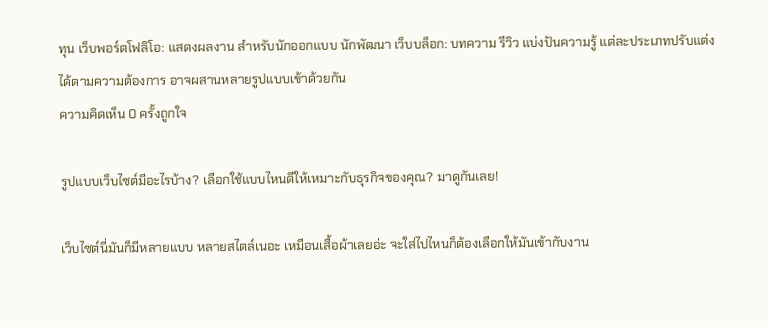ทุน เว็บพอร์ตโฟลิโอ: แสดงผลงาน สำหรับนักออกแบบ นักพัฒนา เว็บบล็อก: บทความ รีวิว แบ่งปันความรู้ แต่ละประเภทปรับแต่งได้ตามความต้องการ อาจผสานหลายรูปแบบเข้าด้วยกัน
ความคิดเห็น 0 ครั้งถูกใจ

รูปแบบเว็บไซต์มีอะไรบ้าง? เลือกใช้แบบไหนดีให้เหมาะกับธุรกิจของคุณ? มาดูกันเลย!

เว็บไซต์นี่มันก็มีหลายแบบ หลายสไตล์เนอะ เหมือนเสื้อผ้าเลยอ่ะ จะใส่ไปไหนก็ต้องเลือกให้มันเข้ากับงาน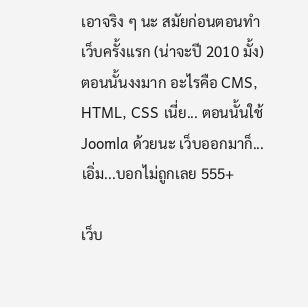เอาจริง ๆ นะ สมัยก่อนตอนทำเว็บครั้งแรก (น่าจะปี 2010 มั้ง) ตอนนั้นงงมาก อะไรคือ CMS, HTML, CSS เนี่ย... ตอนนั้นใช้ Joomla ด้วยนะ เว็บออกมาก็...เอิ่ม...บอกไม่ถูกเลย 555+

เว็บ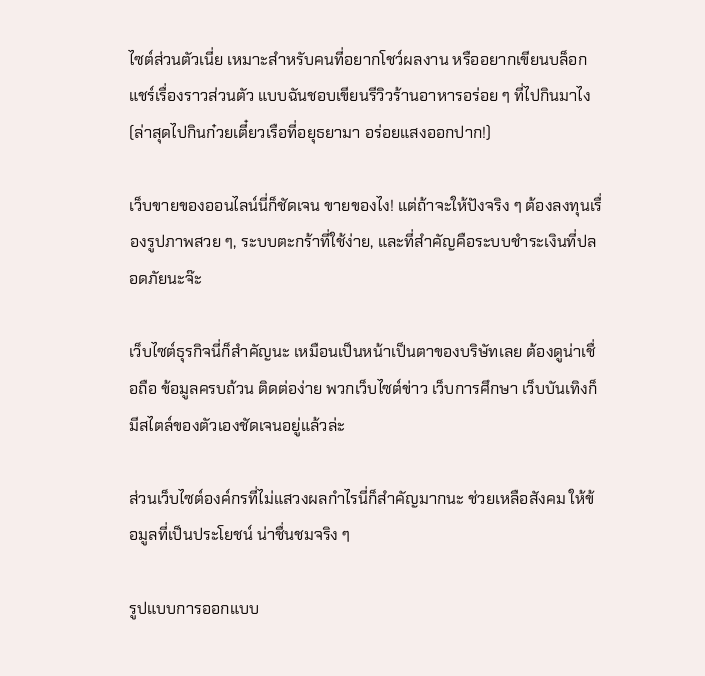ไซต์ส่วนตัวเนี่ย เหมาะสำหรับคนที่อยากโชว์ผลงาน หรืออยากเขียนบล็อก แชร์เรื่องราวส่วนตัว แบบฉันชอบเขียนรีวิวร้านอาหารอร่อย ๆ ที่ไปกินมาไง (ล่าสุดไปกินก๋วยเตี๋ยวเรือที่อยุธยามา อร่อยแสงออกปาก!)

เว็บขายของออนไลน์นี่ก็ชัดเจน ขายของไง! แต่ถ้าจะให้ปังจริง ๆ ต้องลงทุนเรื่องรูปภาพสวย ๆ, ระบบตะกร้าที่ใช้ง่าย, และที่สำคัญคือระบบชำระเงินที่ปลอดภัยนะจ๊ะ

เว็บไซต์ธุรกิจนี่ก็สำคัญนะ เหมือนเป็นหน้าเป็นตาของบริษัทเลย ต้องดูน่าเชื่อถือ ข้อมูลครบถ้วน ติดต่อง่าย พวกเว็บไซต์ข่าว เว็บการศึกษา เว็บบันเทิงก็มีสไตล์ของตัวเองชัดเจนอยู่แล้วล่ะ

ส่วนเว็บไซต์องค์กรที่ไม่แสวงผลกำไรนี่ก็สำคัญมากนะ ช่วยเหลือสังคม ให้ข้อมูลที่เป็นประโยชน์ น่าชื่นชมจริง ๆ

รูปแบบการออกแบบ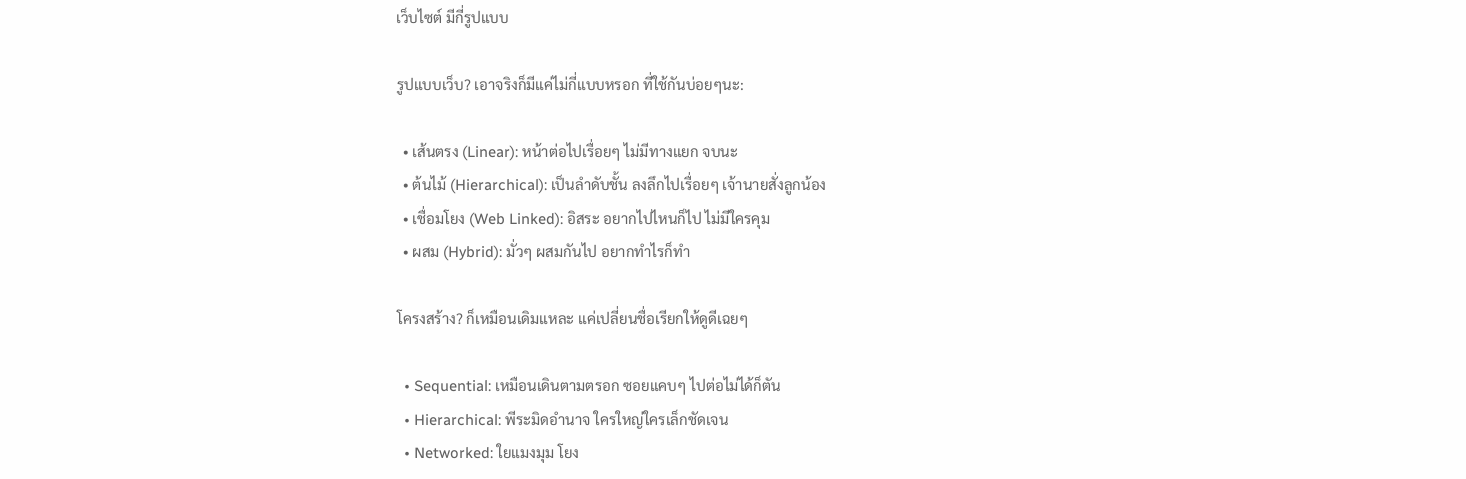เว็บไซต์ มีกี่รูปแบบ

รูปแบบเว็บ? เอาจริงก็มีแค่ไม่กี่แบบหรอก ที่ใช้กันบ่อยๆนะ:

  • เส้นตรง (Linear): หน้าต่อไปเรื่อยๆ ไม่มีทางแยก จบนะ
  • ต้นไม้ (Hierarchical): เป็นลำดับชั้น ลงลึกไปเรื่อยๆ เจ้านายสั่งลูกน้อง
  • เชื่อมโยง (Web Linked): อิสระ อยากไปไหนก็ไป ไม่มีใครคุม
  • ผสม (Hybrid): มั่วๆ ผสมกันไป อยากทำไรก็ทำ

โครงสร้าง? ก็เหมือนเดิมแหละ แค่เปลี่ยนชื่อเรียกให้ดูดีเฉยๆ

  • Sequential: เหมือนเดินตามตรอก ซอยแคบๆ ไปต่อไม่ได้ก็ตัน
  • Hierarchical: พีระมิดอำนาจ ใครใหญ่ใครเล็กชัดเจน
  • Networked: ใยแมงมุม โยง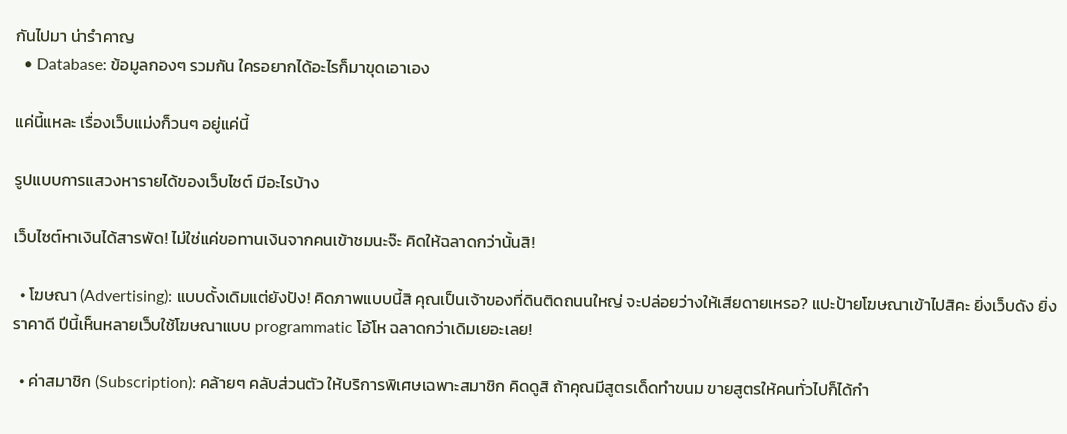กันไปมา น่ารำคาญ
  • Database: ข้อมูลกองๆ รวมกัน ใครอยากได้อะไรก็มาขุดเอาเอง

แค่นี้แหละ เรื่องเว็บแม่งก็วนๆ อยู่แค่นี้

รูปแบบการแสวงหารายได้ของเว็บไซต์ มีอะไรบ้าง

เว็บไซต์หาเงินได้สารพัด! ไม่ใช่แค่ขอทานเงินจากคนเข้าชมนะจ๊ะ คิดให้ฉลาดกว่านั้นสิ!

  • โฆษณา (Advertising): แบบดั้งเดิมแต่ยังปัง! คิดภาพแบบนี้สิ คุณเป็นเจ้าของที่ดินติดถนนใหญ่ จะปล่อยว่างให้เสียดายเหรอ? แปะป้ายโฆษณาเข้าไปสิคะ ยิ่งเว็บดัง ยิ่งราคาดี ปีนี้เห็นหลายเว็บใช้โฆษณาแบบ programmatic โอ้โห ฉลาดกว่าเดิมเยอะเลย!

  • ค่าสมาชิก (Subscription): คล้ายๆ คลับส่วนตัว ให้บริการพิเศษเฉพาะสมาชิก คิดดูสิ ถ้าคุณมีสูตรเด็ดทำขนม ขายสูตรให้คนทั่วไปก็ได้กำ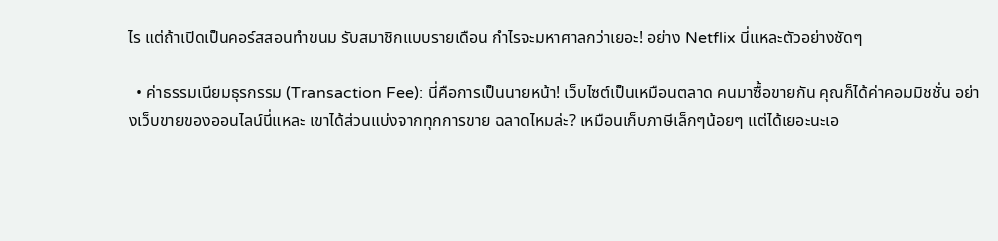ไร แต่ถ้าเปิดเป็นคอร์สสอนทำขนม รับสมาชิกแบบรายเดือน กำไรจะมหาศาลกว่าเยอะ! อย่าง Netflix นี่แหละตัวอย่างชัดๆ

  • ค่าธรรมเนียมธุรกรรม (Transaction Fee): นี่คือการเป็นนายหน้า! เว็บไซต์เป็นเหมือนตลาด คนมาซื้อขายกัน คุณก็ได้ค่าคอมมิชชั่น อย่างเว็บขายของออนไลน์นี่แหละ เขาได้ส่วนแบ่งจากทุกการขาย ฉลาดไหมล่ะ? เหมือนเก็บภาษีเล็กๆน้อยๆ แต่ได้เยอะนะเอ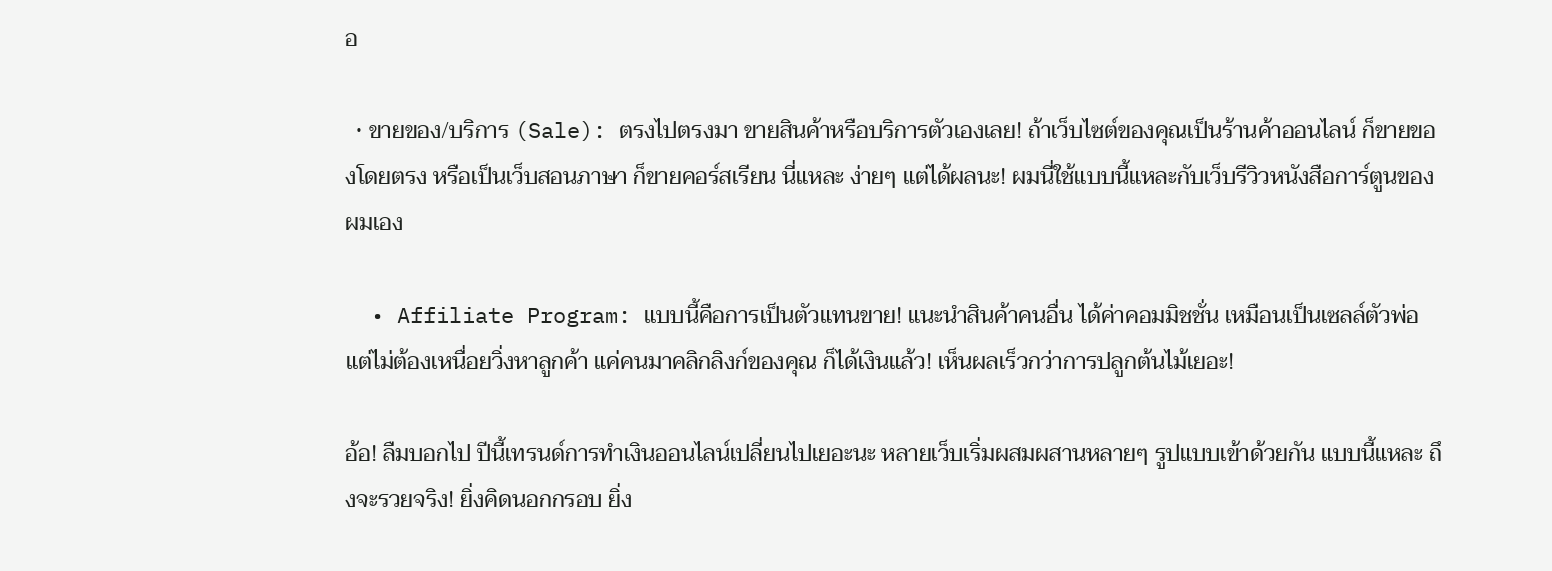อ

  • ขายของ/บริการ (Sale): ตรงไปตรงมา ขายสินค้าหรือบริการตัวเองเลย! ถ้าเว็บไซต์ของคุณเป็นร้านค้าออนไลน์ ก็ขายของโดยตรง หรือเป็นเว็บสอนภาษา ก็ขายคอร์สเรียน นี่แหละ ง่ายๆ แต่ได้ผลนะ! ผมนี่ใช้แบบนี้แหละกับเว็บรีวิวหนังสือการ์ตูนของผมเอง

  • Affiliate Program: แบบนี้คือการเป็นตัวแทนขาย! แนะนำสินค้าคนอื่น ได้ค่าคอมมิชชั่น เหมือนเป็นเซลล์ตัวพ่อ แต่ไม่ต้องเหนื่อยวิ่งหาลูกค้า แค่คนมาคลิกลิงก์ของคุณ ก็ได้เงินแล้ว! เห็นผลเร็วกว่าการปลูกต้นไม้เยอะ!

อ้อ! ลืมบอกไป ปีนี้เทรนด์การทำเงินออนไลน์เปลี่ยนไปเยอะนะ หลายเว็บเริ่มผสมผสานหลายๆ รูปแบบเข้าด้วยกัน แบบนี้แหละ ถึงจะรวยจริง! ยิ่งคิดนอกกรอบ ยิ่ง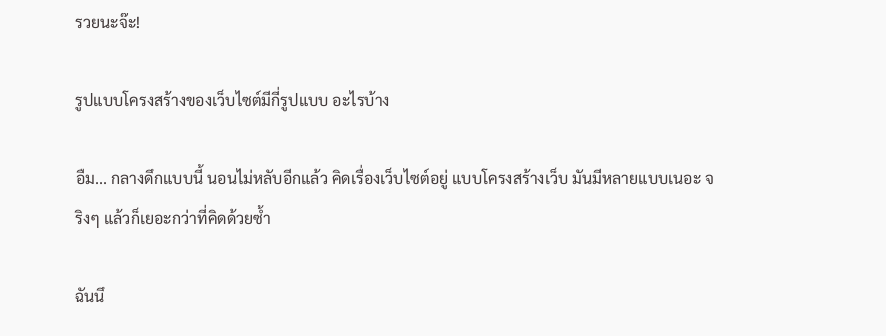รวยนะจ๊ะ!

รูปแบบโครงสร้างของเว็บไซต์มีกี่รูปแบบ อะไรบ้าง

อืม... กลางดึกแบบนี้ นอนไม่หลับอีกแล้ว คิดเรื่องเว็บไซต์อยู่ แบบโครงสร้างเว็บ มันมีหลายแบบเนอะ จริงๆ แล้วก็เยอะกว่าที่คิดด้วยซ้ำ

ฉันนึ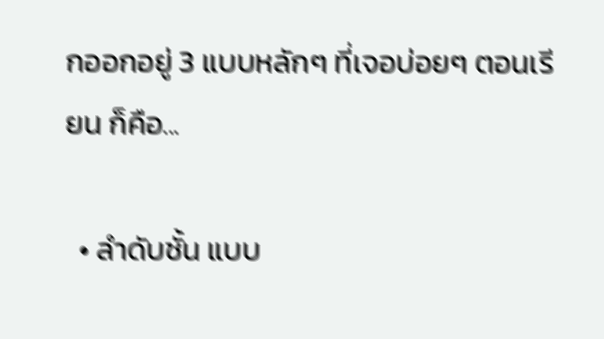กออกอยู่ 3 แบบหลักๆ ที่เจอบ่อยๆ ตอนเรียน ก็คือ...

  • ลำดับชั้น แบบ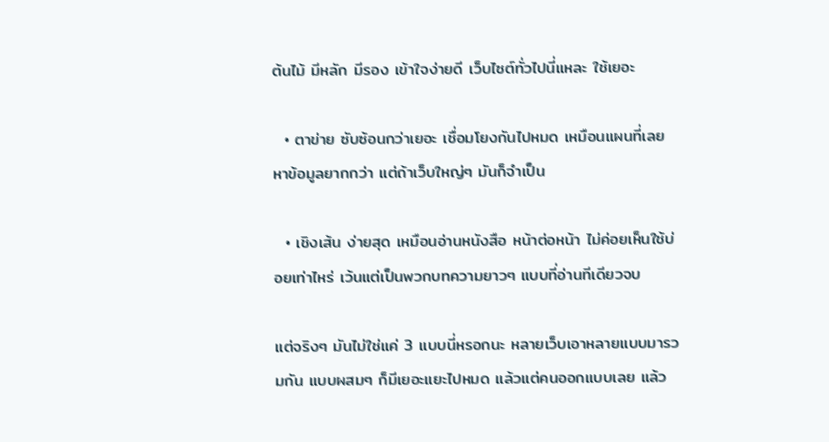ต้นไม้ มีหลัก มีรอง เข้าใจง่ายดี เว็บไซต์ทั่วไปนี่แหละ ใช้เยอะ

  • ตาข่าย ซับซ้อนกว่าเยอะ เชื่อมโยงกันไปหมด เหมือนแผนที่เลย หาข้อมูลยากกว่า แต่ถ้าเว็บใหญ่ๆ มันก็จำเป็น

  • เชิงเส้น ง่ายสุด เหมือนอ่านหนังสือ หน้าต่อหน้า ไม่ค่อยเห็นใช้บ่อยเท่าไหร่ เว้นแต่เป็นพวกบทความยาวๆ แบบที่อ่านทีเดียวจบ

แต่จริงๆ มันไม่ใช่แค่ 3 แบบนี่หรอกนะ หลายเว็บเอาหลายแบบมารวมกัน แบบผสมๆ ก็มีเยอะแยะไปหมด แล้วแต่คนออกแบบเลย แล้ว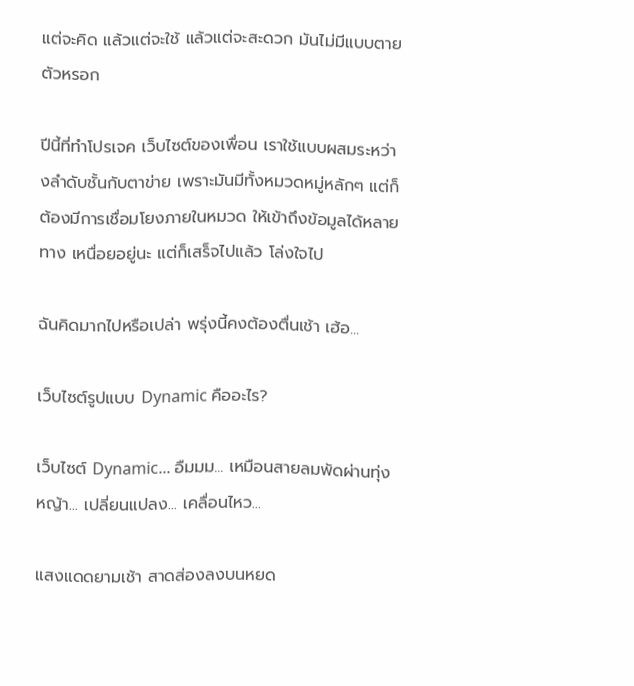แต่จะคิด แล้วแต่จะใช้ แล้วแต่จะสะดวก มันไม่มีแบบตายตัวหรอก

ปีนี้ที่ทำโปรเจค เว็บไซต์ของเพื่อน เราใช้แบบผสมระหว่างลำดับชั้นกับตาข่าย เพราะมันมีทั้งหมวดหมู่หลักๆ แต่ก็ต้องมีการเชื่อมโยงภายในหมวด ให้เข้าถึงข้อมูลได้หลายทาง เหนื่อยอยู่นะ แต่ก็เสร็จไปแล้ว โล่งใจไป

ฉันคิดมากไปหรือเปล่า พรุ่งนี้คงต้องตื่นเช้า เฮ้อ...

เว็บไซต์รูปแบบ Dynamic คืออะไร?

เว็บไซต์ Dynamic... อืมมม... เหมือนสายลมพัดผ่านทุ่งหญ้า... เปลี่ยนแปลง... เคลื่อนไหว...

แสงแดดยามเช้า สาดส่องลงบนหยด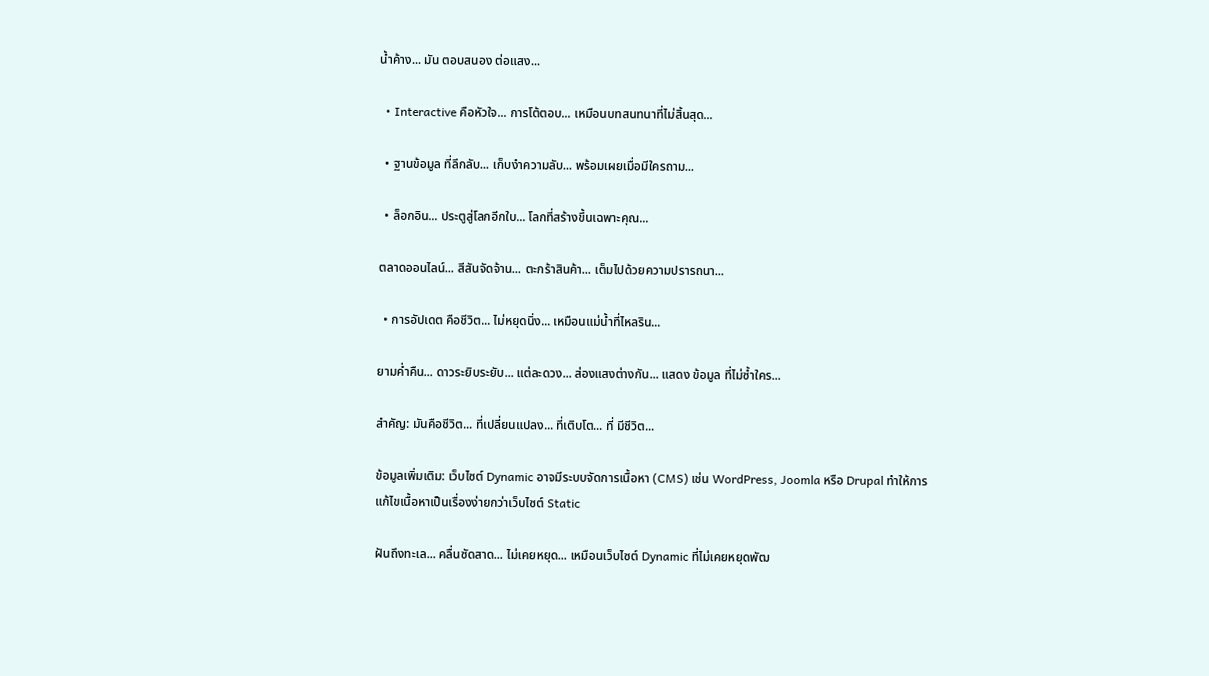น้ำค้าง... มัน ตอบสนอง ต่อแสง...

  • Interactive คือหัวใจ... การโต้ตอบ... เหมือนบทสนทนาที่ไม่สิ้นสุด...

  • ฐานข้อมูล ที่ลึกลับ... เก็บงำความลับ... พร้อมเผยเมื่อมีใครถาม...

  • ล็อกอิน... ประตูสู่โลกอีกใบ... โลกที่สร้างขึ้นเฉพาะคุณ...

ตลาดออนไลน์... สีสันจัดจ้าน... ตะกร้าสินค้า... เต็มไปด้วยความปรารถนา...

  • การอัปเดต คือชีวิต... ไม่หยุดนิ่ง... เหมือนแม่น้ำที่ไหลริน...

ยามค่ำคืน... ดาวระยิบระยับ... แต่ละดวง... ส่องแสงต่างกัน... แสดง ข้อมูล ที่ไม่ซ้ำใคร...

สำคัญ: มันคือชีวิต... ที่เปลี่ยนแปลง... ที่เติบโต... ที่ มีชีวิต...

ข้อมูลเพิ่มเติม: เว็บไซต์ Dynamic อาจมีระบบจัดการเนื้อหา (CMS) เช่น WordPress, Joomla หรือ Drupal ทำให้การแก้ไขเนื้อหาเป็นเรื่องง่ายกว่าเว็บไซต์ Static

ฝันถึงทะเล... คลื่นซัดสาด... ไม่เคยหยุด... เหมือนเว็บไซต์ Dynamic ที่ไม่เคยหยุดพัฒ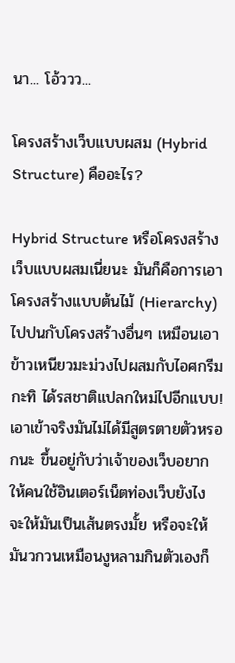นา... โอ้ววว...

โครงสร้างเว็บแบบผสม (Hybrid Structure) คืออะไร?

Hybrid Structure หรือโครงสร้างเว็บแบบผสมเนี่ยนะ มันก็คือการเอาโครงสร้างแบบต้นไม้ (Hierarchy) ไปปนกับโครงสร้างอื่นๆ เหมือนเอาข้าวเหนียวมะม่วงไปผสมกับไอศกรีมกะทิ ได้รสชาติแปลกใหม่ไปอีกแบบ! เอาเข้าจริงมันไม่ได้มีสูตรตายตัวหรอกนะ ขึ้นอยู่กับว่าเจ้าของเว็บอยากให้คนใช้อินเตอร์เน็ตท่องเว็บยังไง จะให้มันเป็นเส้นตรงมั้ย หรือจะให้มันวกวนเหมือนงูหลามกินตัวเองก็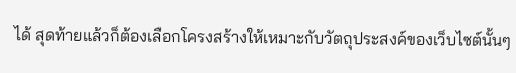ได้ สุดท้ายแล้วก็ต้องเลือกโครงสร้างให้เหมาะกับวัตถุประสงค์ของเว็บไซต์นั้นๆ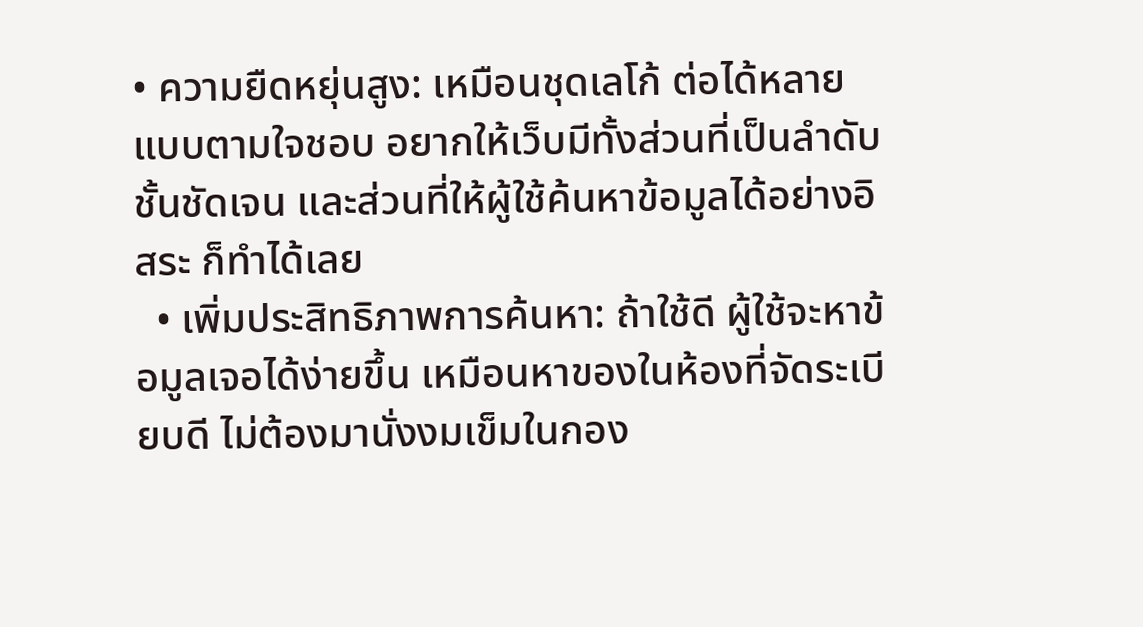• ความยืดหยุ่นสูง: เหมือนชุดเลโก้ ต่อได้หลายแบบตามใจชอบ อยากให้เว็บมีทั้งส่วนที่เป็นลำดับชั้นชัดเจน และส่วนที่ให้ผู้ใช้ค้นหาข้อมูลได้อย่างอิสระ ก็ทำได้เลย
  • เพิ่มประสิทธิภาพการค้นหา: ถ้าใช้ดี ผู้ใช้จะหาข้อมูลเจอได้ง่ายขึ้น เหมือนหาของในห้องที่จัดระเบียบดี ไม่ต้องมานั่งงมเข็มในกอง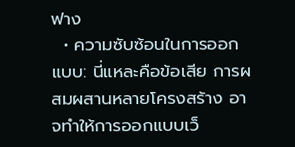ฟาง
  • ความซับซ้อนในการออกแบบ: นี่แหละคือข้อเสีย การผสมผสานหลายโครงสร้าง อาจทำให้การออกแบบเว็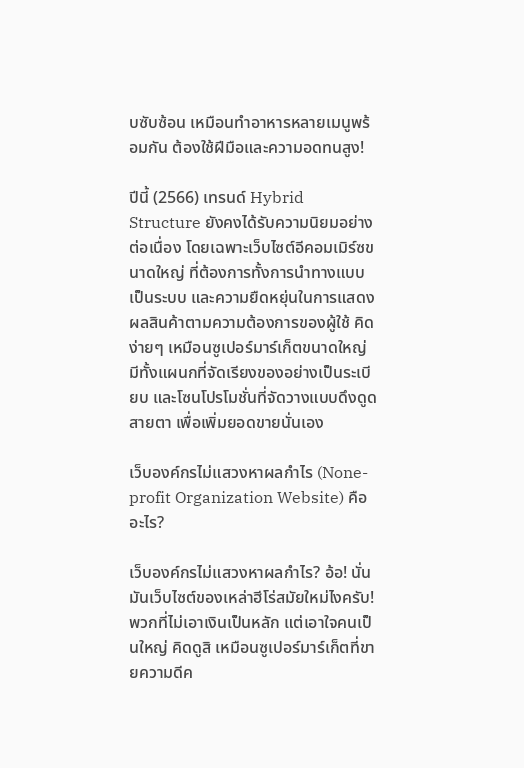บซับซ้อน เหมือนทำอาหารหลายเมนูพร้อมกัน ต้องใช้ฝีมือและความอดทนสูง!

ปีนี้ (2566) เทรนด์ Hybrid Structure ยังคงได้รับความนิยมอย่างต่อเนื่อง โดยเฉพาะเว็บไซต์อีคอมเมิร์ซขนาดใหญ่ ที่ต้องการทั้งการนำทางแบบเป็นระบบ และความยืดหยุ่นในการแสดงผลสินค้าตามความต้องการของผู้ใช้ คิดง่ายๆ เหมือนซูเปอร์มาร์เก็ตขนาดใหญ่ มีทั้งแผนกที่จัดเรียงของอย่างเป็นระเบียบ และโซนโปรโมชั่นที่จัดวางแบบดึงดูดสายตา เพื่อเพิ่มยอดขายนั่นเอง

เว็บองค์กรไม่แสวงหาผลกำไร (None-profit Organization Website) คืออะไร?

เว็บองค์กรไม่แสวงหาผลกำไร? อ้อ! นั่นมันเว็บไซต์ของเหล่าฮีโร่สมัยใหม่ไงครับ! พวกที่ไม่เอาเงินเป็นหลัก แต่เอาใจคนเป็นใหญ่ คิดดูสิ เหมือนซูเปอร์มาร์เก็ตที่ขายความดีค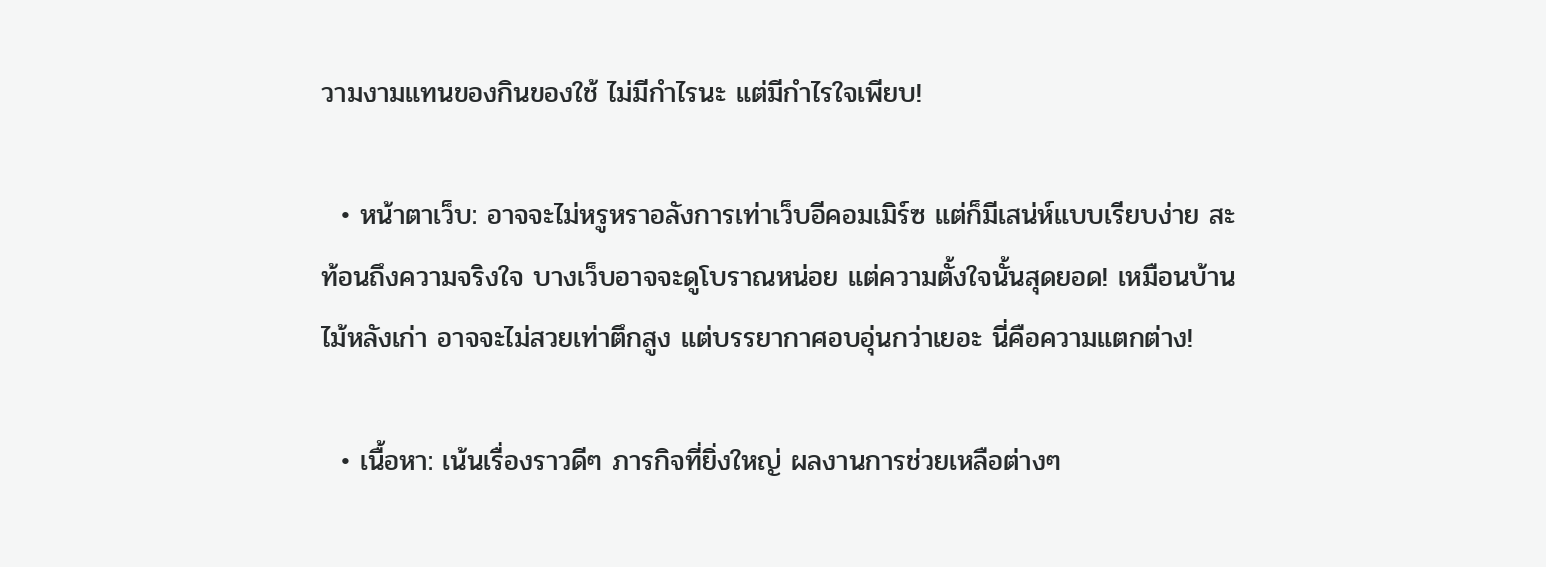วามงามแทนของกินของใช้ ไม่มีกำไรนะ แต่มีกำไรใจเพียบ!

  • หน้าตาเว็บ: อาจจะไม่หรูหราอลังการเท่าเว็บอีคอมเมิร์ซ แต่ก็มีเสน่ห์แบบเรียบง่าย สะท้อนถึงความจริงใจ บางเว็บอาจจะดูโบราณหน่อย แต่ความตั้งใจนั้นสุดยอด! เหมือนบ้านไม้หลังเก่า อาจจะไม่สวยเท่าตึกสูง แต่บรรยากาศอบอุ่นกว่าเยอะ นี่คือความแตกต่าง!

  • เนื้อหา: เน้นเรื่องราวดีๆ ภารกิจที่ยิ่งใหญ่ ผลงานการช่วยเหลือต่างๆ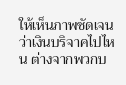ให้เห็นภาพชัดเจนว่าเงินบริจาคไปไหน ต่างจากพวกบ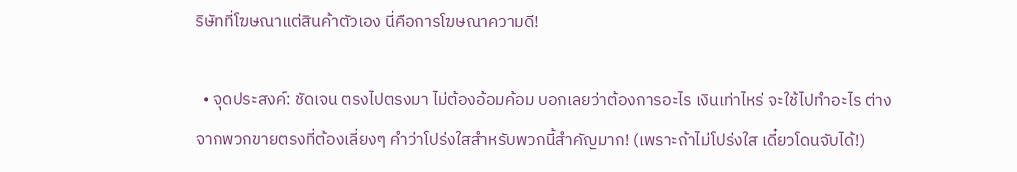ริษัทที่โฆษณาแต่สินค้าตัวเอง นี่คือการโฆษณาความดี!

  • จุดประสงค์: ชัดเจน ตรงไปตรงมา ไม่ต้องอ้อมค้อม บอกเลยว่าต้องการอะไร เงินเท่าไหร่ จะใช้ไปทำอะไร ต่างจากพวกขายตรงที่ต้องเลี่ยงๆ คำว่าโปร่งใสสำหรับพวกนี้สำคัญมาก! (เพราะถ้าไม่โปร่งใส เดี๋ยวโดนจับได้!)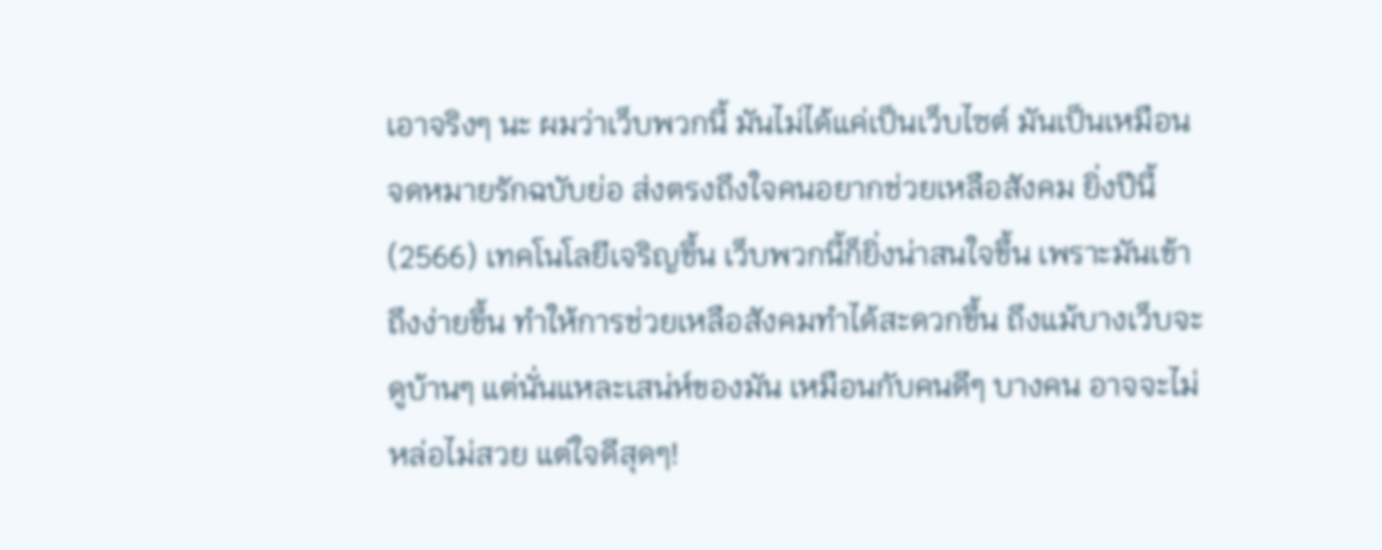เอาจริงๆ นะ ผมว่าเว็บพวกนี้ มันไม่ได้แค่เป็นเว็บไซต์ มันเป็นเหมือนจดหมายรักฉบับย่อ ส่งตรงถึงใจคนอยากช่วยเหลือสังคม ยิ่งปีนี้ (2566) เทคโนโลยีเจริญขึ้น เว็บพวกนี้ก็ยิ่งน่าสนใจขึ้น เพราะมันเข้าถึงง่ายขึ้น ทำให้การช่วยเหลือสังคมทำได้สะดวกขึ้น ถึงแม้บางเว็บจะดูบ้านๆ แต่นั่นแหละเสน่ห์ของมัน เหมือนกับคนดีๆ บางคน อาจจะไม่หล่อไม่สวย แต่ใจดีสุดๆ!